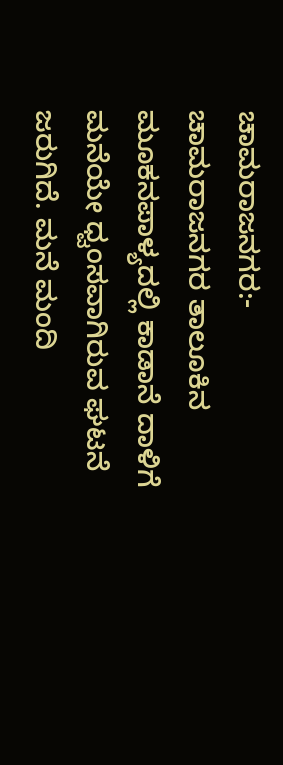ಚಾಮರಾಜನಗರ:- ಚಾಮರಾಜನಗರ ತಾಲೂಕಿನ ಮೂಕನಪಾಳ್ಯದಲ್ಲಿ ಕಾಡಾನೆ ದಾಳಿಗೆ ಮನೆಯೇ ಧ್ವಂಸವಾಗಿರುವ ಘಟನೆ ಜರುಗಿದೆ. ಮನೆ ಮಂದಿ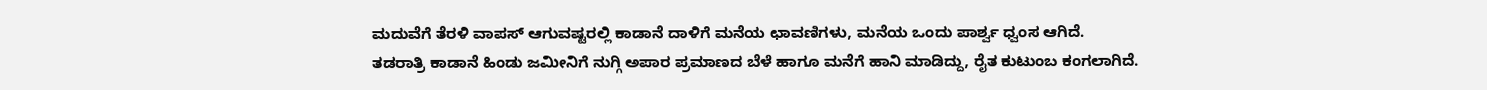ಮದುವೆಗೆ ತೆರಳಿ ವಾಪಸ್ ಆಗುವಷ್ಟರಲ್ಲಿ ಕಾಡಾನೆ ದಾಳಿಗೆ ಮನೆಯ ಛಾವಣಿಗಳು, ಮನೆಯ ಒಂದು ಪಾರ್ಶ್ವ ಧ್ವಂಸ ಆಗಿದೆ.
ತಡರಾತ್ರಿ ಕಾಡಾನೆ ಹಿಂಡು ಜಮೀನಿಗೆ ನುಗ್ಗಿ ಅಪಾರ ಪ್ರಮಾಣದ ಬೆಳೆ ಹಾಗೂ ಮನೆಗೆ ಹಾನಿ ಮಾಡಿದ್ದು, ರೈತ ಕುಟುಂಬ ಕಂಗಲಾಗಿದೆ.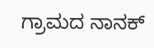ಗ್ರಾಮದ ನಾನಕ್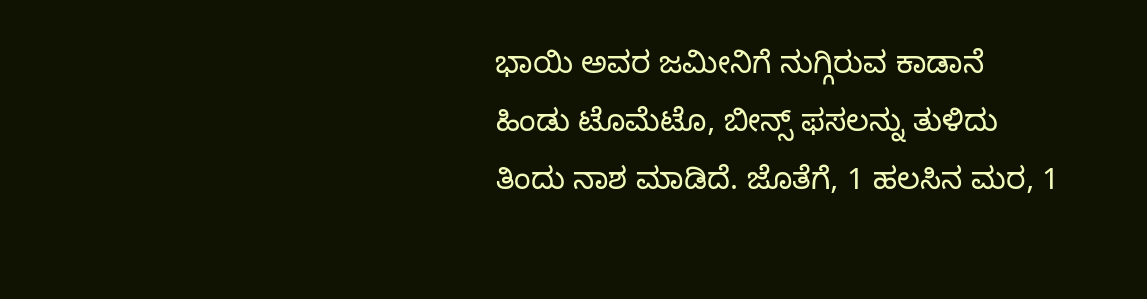ಭಾಯಿ ಅವರ ಜಮೀನಿಗೆ ನುಗ್ಗಿರುವ ಕಾಡಾನೆ ಹಿಂಡು ಟೊಮೆಟೊ, ಬೀನ್ಸ್ ಫಸಲನ್ನು ತುಳಿದು ತಿಂದು ನಾಶ ಮಾಡಿದೆ. ಜೊತೆಗೆ, 1 ಹಲಸಿನ ಮರ, 1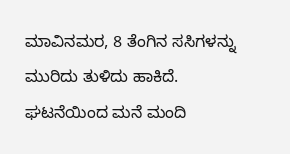ಮಾವಿನಮರ, 8 ತೆಂಗಿನ ಸಸಿಗಳನ್ನು ಮುರಿದು ತುಳಿದು ಹಾಕಿದೆ.
ಘಟನೆಯಿಂದ ಮನೆ ಮಂದಿ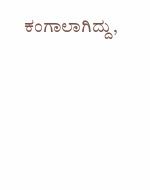ಕಂಗಾಲಾಗಿದ್ದು,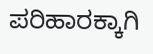ಪರಿಹಾರಕ್ಕಾಗಿ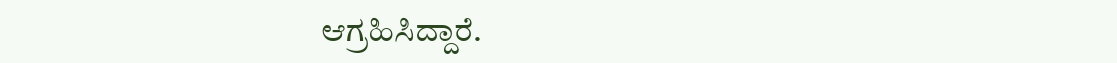ಆಗ್ರಹಿಸಿದ್ದಾರೆ.